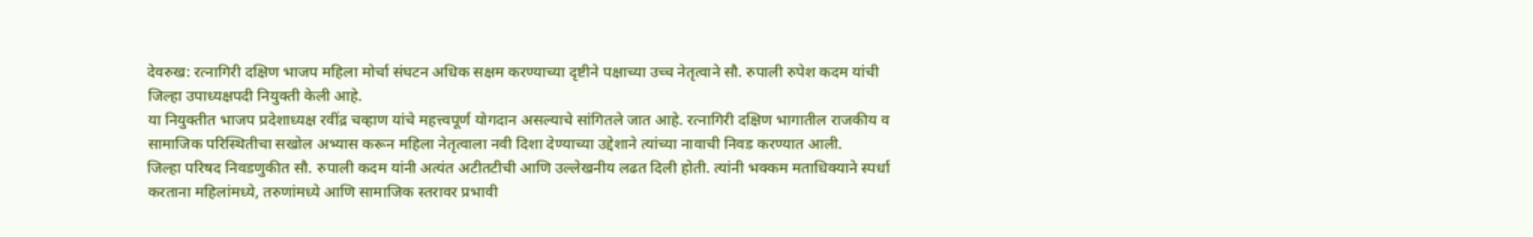देवरुख: रत्नागिरी दक्षिण भाजप महिला मोर्चा संघटन अधिक सक्षम करण्याच्या दृष्टीने पक्षाच्या उच्च नेतृत्वाने सौ. रुपाली रुपेश कदम यांची जिल्हा उपाध्यक्षपदी नियुक्ती केली आहे.
या नियुक्तीत भाजप प्रदेशाध्यक्ष रवींद्र चव्हाण यांचे महत्त्वपूर्ण योगदान असल्याचे सांगितले जात आहे. रत्नागिरी दक्षिण भागातील राजकीय व सामाजिक परिस्थितीचा सखोल अभ्यास करून महिला नेतृत्वाला नवी दिशा देण्याच्या उद्देशाने त्यांच्या नावाची निवड करण्यात आली.
जिल्हा परिषद निवडणुकीत सौ. रुपाली कदम यांनी अत्यंत अटीतटीची आणि उल्लेखनीय लढत दिली होती. त्यांनी भक्कम मताधिक्याने स्पर्धा करताना महिलांमध्ये, तरुणांमध्ये आणि सामाजिक स्तरावर प्रभावी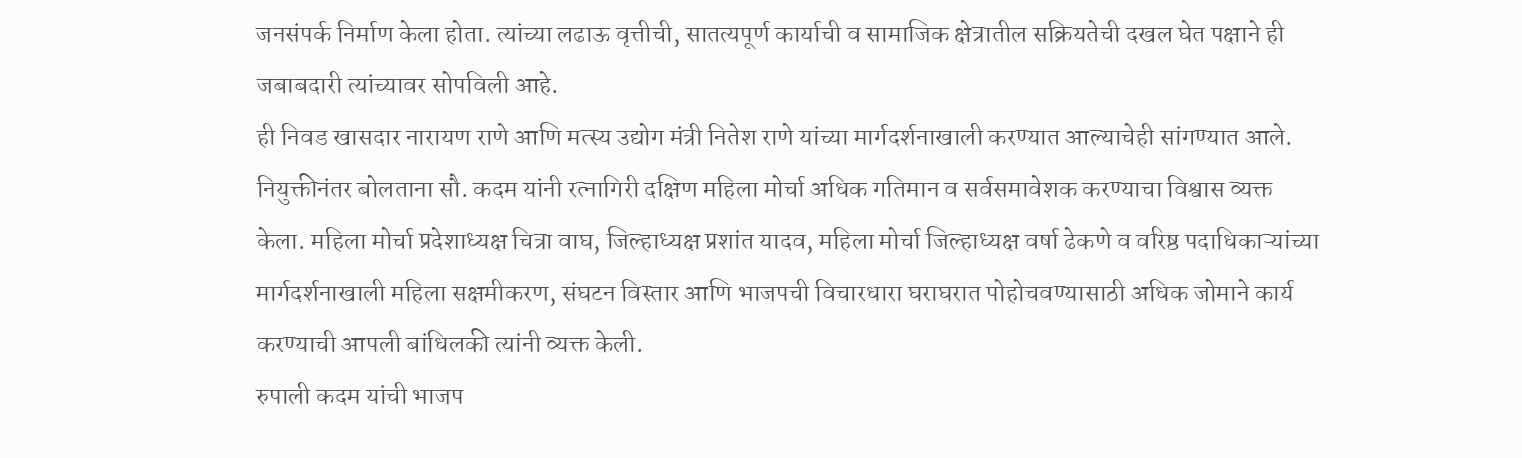जनसंपर्क निर्माण केला होता. त्यांच्या लढाऊ वृत्तीची, सातत्यपूर्ण कार्याची व सामाजिक क्षेत्रातील सक्रियतेची दखल घेत पक्षाने ही जबाबदारी त्यांच्यावर सोपविली आहे.
ही निवड खासदार नारायण राणे आणि मत्स्य उद्योग मंत्री नितेश राणे यांच्या मार्गदर्शनाखाली करण्यात आल्याचेही सांगण्यात आले.
नियुक्तीनंतर बोलताना सौ. कदम यांनी रत्नागिरी दक्षिण महिला मोर्चा अधिक गतिमान व सर्वसमावेशक करण्याचा विश्वास व्यक्त केला. महिला मोर्चा प्रदेशाध्यक्ष चित्रा वाघ, जिल्हाध्यक्ष प्रशांत यादव, महिला मोर्चा जिल्हाध्यक्ष वर्षा ढेकणे व वरिष्ठ पदाधिकाऱ्यांच्या मार्गदर्शनाखाली महिला सक्षमीकरण, संघटन विस्तार आणि भाजपची विचारधारा घराघरात पोहोचवण्यासाठी अधिक जोमाने कार्य करण्याची आपली बांधिलकी त्यांनी व्यक्त केली.
रुपाली कदम यांची भाजप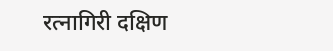रत्नागिरी दक्षिण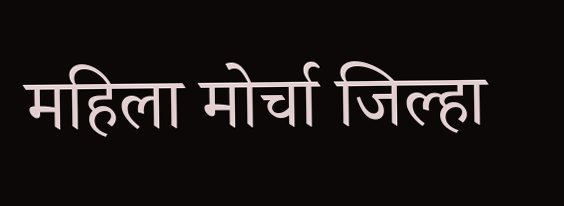महिला मोर्चा जिल्हा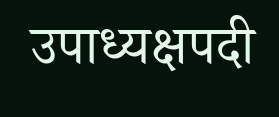उपाध्यक्षपदी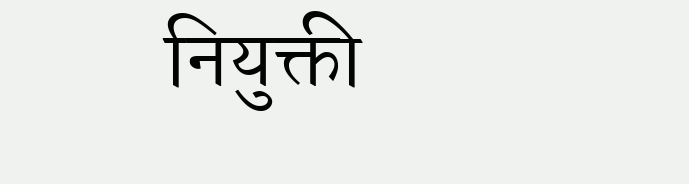नियुक्ती